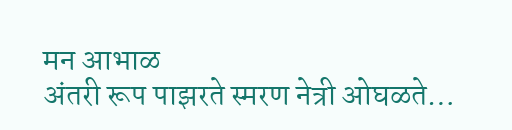मन आभाळ
अंतरी रूप पाझरते स्मरण नेत्री ओघळते…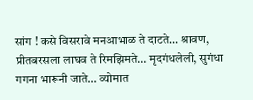सांग ! कसे विसरावे मनआभाळ ते दाटते… श्रावण, प्रीतबरसला लाघव ते रिमझिमते… मृदगंधलेली, सुगंधा गगना भारूनी जाते… व्योमात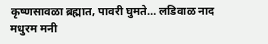कृष्णसावळा ब्रह्मात, पावरी घुमते… लडिवाळ नाद मधुरम मनी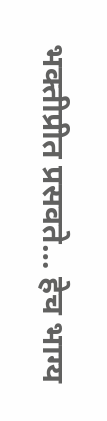भक्तीप्रीत प्रसवते… हेच भाग्य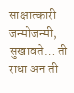साक्षात्कारी जन्मोजन्मी, सुखावते… ती राधा अन ती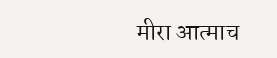मीरा आत्माच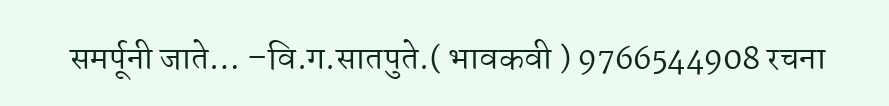समर्पूनी जाते… –वि.ग.सातपुते.( भावकवी ) 9766544908 रचना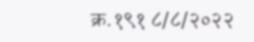क्र.१९१ ८/८/२०२२